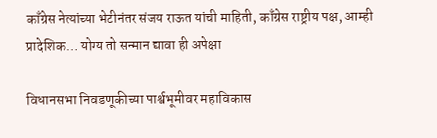काँग्रेस नेत्यांच्या भेटीनंतर संजय राऊत यांची माहिती, काँग्रेस राष्ट्रीय पक्ष, आम्ही प्रादेशिक… योग्य तो सन्मान द्यावा ही अपेक्षा

विधानसभा निवडणूकीच्या पार्श्वभूमीवर महाविकास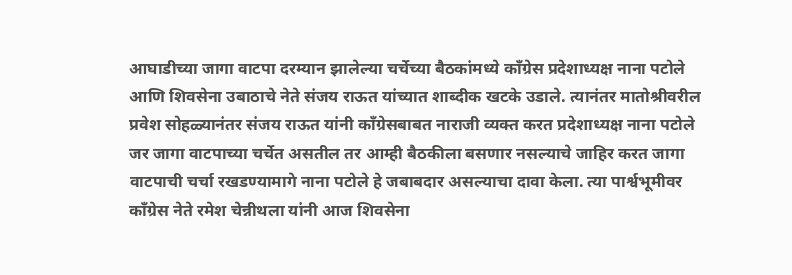आघाडीच्या जागा वाटपा दरम्यान झालेल्या चर्चेच्या बैठकांमध्ये काँग्रेस प्रदेशाध्यक्ष नाना पटोले आणि शिवसेना उबाठाचे नेते संजय राऊत यांच्यात शाब्दीक खटके उडाले. त्यानंतर मातोश्रीवरील प्रवेश सोहळ्यानंतर संजय राऊत यांनी काँग्रेसबाबत नाराजी व्यक्त करत प्रदेशाध्यक्ष नाना पटोले जर जागा वाटपाच्या चर्चेत असतील तर आम्ही बैठकीला बसणार नसल्याचे जाहिर करत जागा वाटपाची चर्चा रखडण्यामागे नाना पटोले हे जबाबदार असल्याचा दावा केला. त्या पार्श्वभूमीवर काँग्रेस नेते रमेश चेन्नीथला यांनी आज शिवसेना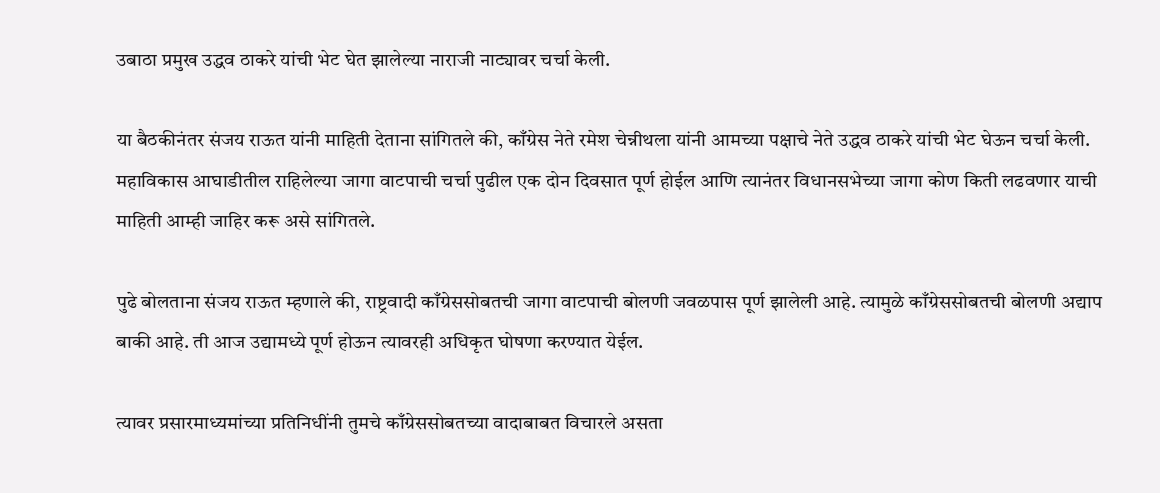उबाठा प्रमुख उद्धव ठाकरे यांची भेट घेत झालेल्या नाराजी नाट्यावर चर्चा केली.

या बैठकीनंतर संजय राऊत यांनी माहिती देताना सांगितले की, काँग्रेस नेते रमेश चेन्नीथला यांनी आमच्या पक्षाचे नेते उद्धव ठाकरे यांची भेट घेऊन चर्चा केली. महाविकास आघाडीतील राहिलेल्या जागा वाटपाची चर्चा पुढील एक दोन दिवसात पूर्ण होईल आणि त्यानंतर विधानसभेच्या जागा कोण किती लढवणार याची माहिती आम्ही जाहिर करू असे सांगितले.

पुढे बोलताना संजय राऊत म्हणाले की, राष्ट्रवादी काँग्रेससोबतची जागा वाटपाची बोलणी जवळपास पूर्ण झालेली आहे. त्यामुळे काँग्रेससोबतची बोलणी अद्याप बाकी आहे. ती आज उद्यामध्ये पूर्ण होऊन त्यावरही अधिकृत घोषणा करण्यात येईल.

त्यावर प्रसारमाध्यमांच्या प्रतिनिधींनी तुमचे काँग्रेससोबतच्या वादाबाबत विचारले असता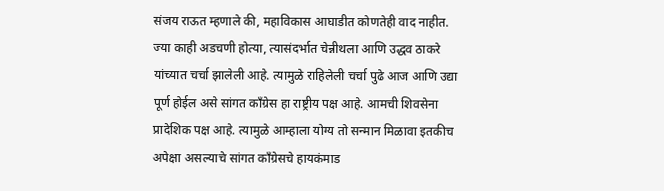संजय राऊत म्हणाले की, महाविकास आघाडीत कोणतेही वाद नाहीत. ज्या काही अडचणी होत्या, त्यासंदर्भात चेन्नीथला आणि उद्धव ठाकरे यांच्यात चर्चा झालेली आहे. त्यामुळे राहिलेली चर्चा पुढे आज आणि उद्या पूर्ण होईल असे सांगत काँग्रेस हा राष्ट्रीय पक्ष आहे. आमची शिवसेना प्रादेशिक पक्ष आहे. त्यामुळे आम्हाला योग्य तो सन्मान मिळावा इतकीच अपेक्षा असल्याचे सांगत काँग्रेसचे हायकंमाड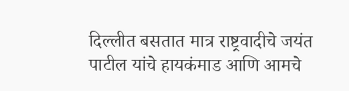दिल्लीत बसतात मात्र राष्ट्रवादीचे जयंत पाटील यांचे हायकंमाड आणि आमचे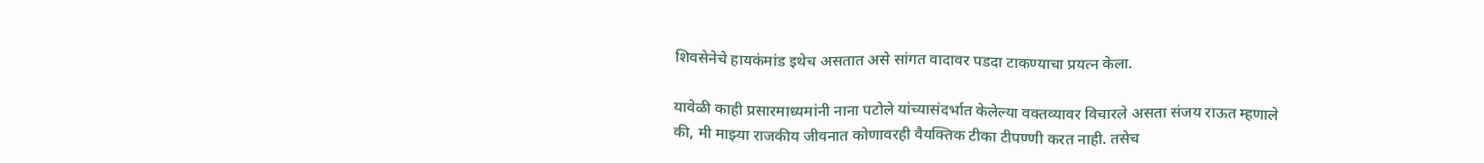शिवसेनेचे हायकंमांड इथेच असतात असे सांगत वादावर पडदा टाकण्याचा प्रयत्न केला.

यावेळी काही प्रसारमाध्यमांनी नाना पटोले यांच्यासंदर्भात केलेल्या वक्तव्यावर विचारले असता संजय राऊत म्हणाले की, मी माझ्या राजकीय जीवनात कोणावरही वैयक्तिक टीका टीपण्णी करत नाही. तसेच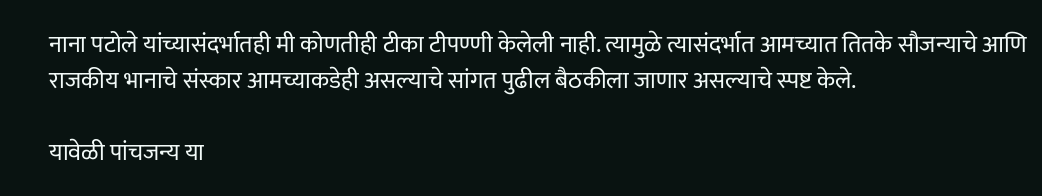नाना पटोले यांच्यासंदर्भातही मी कोणतीही टीका टीपण्णी केलेली नाही. त्यामुळे त्यासंदर्भात आमच्यात तितके सौजन्याचे आणि राजकीय भानाचे संस्कार आमच्याकडेही असल्याचे सांगत पुढील बैठकीला जाणार असल्याचे स्पष्ट केले.

यावेळी पांचजन्य या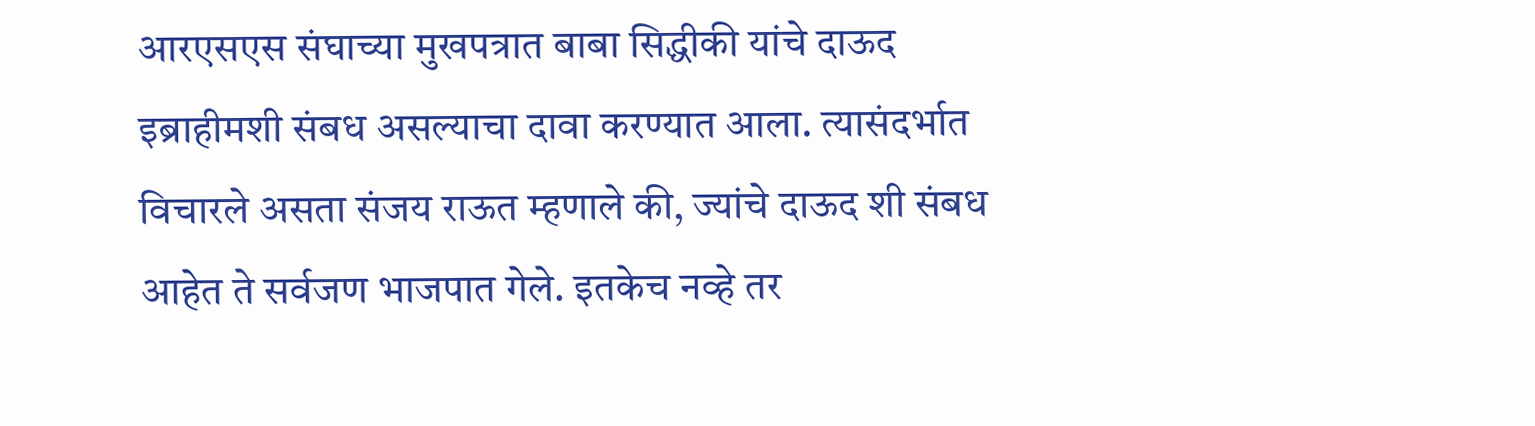आरएसएस संघाच्या मुखपत्रात बाबा सिद्धीकी यांचे दाऊद इब्राहीमशी संबध असल्याचा दावा करण्यात आला. त्यासंदर्भात विचारले असता संजय राऊत म्हणाले की, ज्यांचे दाऊद शी संबध आहेत ते सर्वजण भाजपात गेले. इतकेच नव्हे तर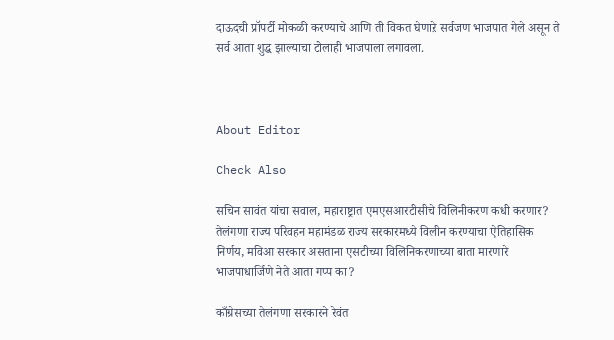दाऊदची प्रॉपर्टी मोकळी करण्याचे आणि ती विकत घेणाऱे सर्वजण भाजपात गेले असून ते सर्व आता शुद्ध झाल्याचा टोलाही भाजपाला लगावला.



About Editor

Check Also

सचिन सावंत यांचा सवाल, महाराष्ट्रात एमएसआरटीसीचे विलिनीकरण कधी करणार? तेलंगणा राज्य परिवहन महामंडळ राज्य सरकारमध्ये विलीन करण्याचा ऐतिहासिक निर्णय, मविआ सरकार असताना एसटीच्या विलिनिकरणाच्या बाता मारणारे भाजपाधार्जिणे नेते आता गप्प का?

काँग्रेसच्या तेलंगणा सरकारने रेवंत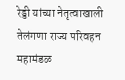रेड्डी यांच्या नेतृत्वाखाली तेलंगणा राज्य परिवहन महामंडळ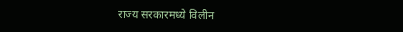राज्य सरकारमध्ये विलीन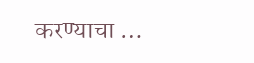करण्याचा …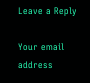Leave a Reply

Your email address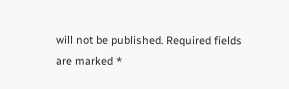will not be published. Required fields are marked *